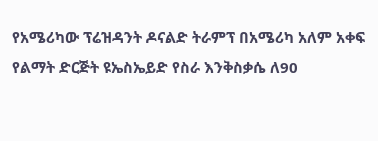የአሜሪካው ፕሬዝዳንት ዶናልድ ትራምፕ በአሜሪካ አለም አቀፍ የልማት ድርጅት ዩኤስኤይድ የስራ እንቅስቃሴ ለ90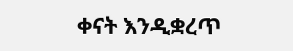ቀናት እንዲቋረጥ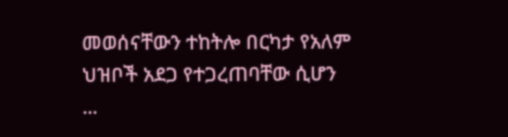መወሰናቸውን ተከትሎ በርካታ የአለም ህዝቦች አደጋ የተጋረጠባቸው ሲሆን ...